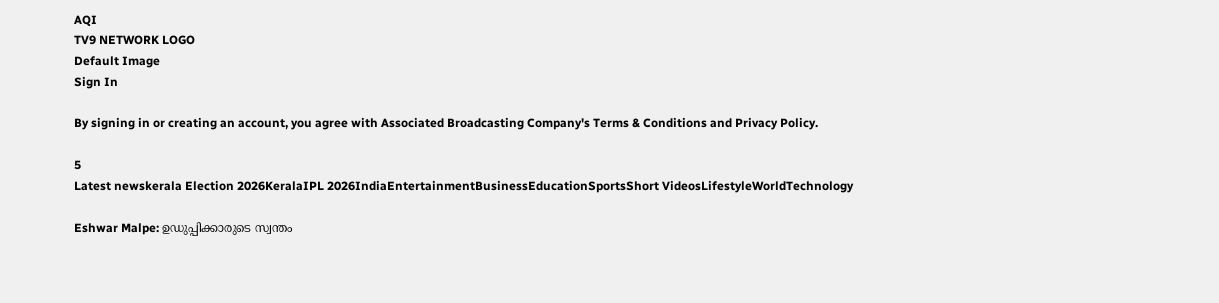AQI
TV9 NETWORK LOGO
Default Image
Sign In

By signing in or creating an account, you agree with Associated Broadcasting Company's Terms & Conditions and Privacy Policy.

5
Latest newskerala Election 2026KeralaIPL 2026IndiaEntertainmentBusinessEducationSportsShort VideosLifestyleWorldTechnology

Eshwar Malpe: ഉഡുപ്പിക്കാരുടെ സ്വന്തം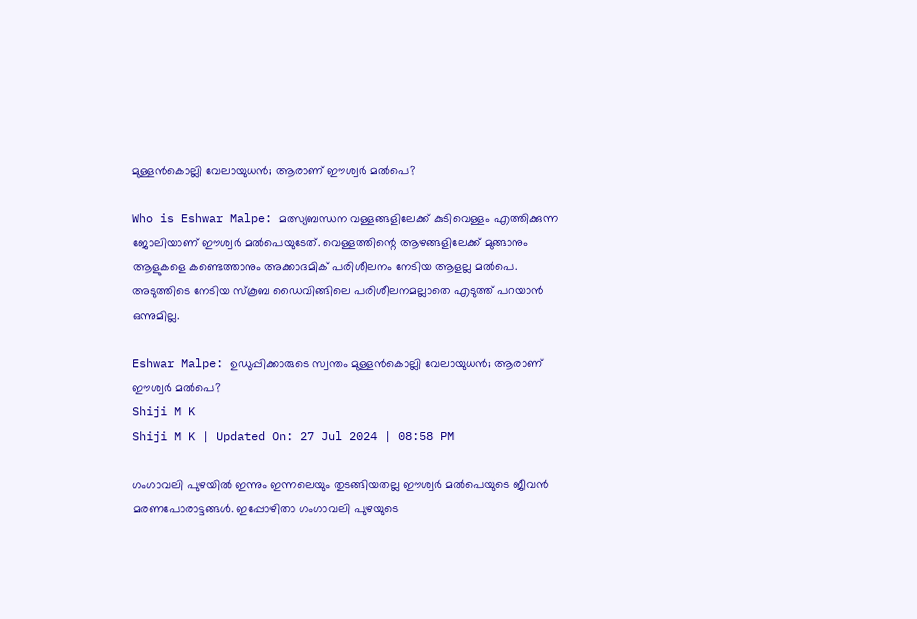മുള്ളന്‍കൊല്ലി വേലായുധന്‍; ആരാണ് ഈശ്വര്‍ മല്‍പെ?

Who is Eshwar Malpe: മത്സ്യബന്ധന വള്ളങ്ങളിലേക്ക് കുടിവെള്ളം എത്തിക്കുന്ന ജോലിയാണ് ഈശ്വര്‍ മല്‍പെയുടേത്. വെള്ളത്തിന്റെ ആഴങ്ങളിലേക്ക് മുങ്ങാനും ആളുകളെ കണ്ടെത്താനും അക്കാദമിക് പരിശീലനം നേടിയ ആളല്ല മല്‍പെ. അടുത്തിടെ നേടിയ സ്‌കൂബ ഡൈവിങ്ങിലെ പരിശീലനമല്ലാതെ എടുത്ത് പറയാന്‍ ഒന്നുമില്ല.

Eshwar Malpe: ഉഡുപ്പിക്കാരുടെ സ്വന്തം മുള്ളന്‍കൊല്ലി വേലായുധന്‍; ആരാണ് ഈശ്വര്‍ മല്‍പെ?
Shiji M K
Shiji M K | Updated On: 27 Jul 2024 | 08:58 PM

ഗംഗാവലി പുഴയില്‍ ഇന്നും ഇന്നലെയും തുടങ്ങിയതല്ല ഈശ്വര്‍ മല്‍പെയുടെ ജീവന്‍ മരണപോരാട്ടങ്ങള്‍. ഇപ്പോഴിതാ ഗംഗാവലി പുഴയുടെ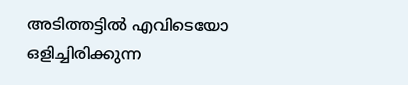അടിത്തട്ടില്‍ എവിടെയോ ഒളിച്ചിരിക്കുന്ന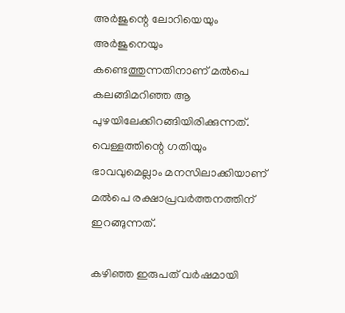അര്‍ജുന്റെ ലോറിയെയും അര്‍ജുനെയും കണ്ടെത്തുന്നതിനാണ് മല്‍പെ കലങ്ങിമറിഞ്ഞ ആ പുഴയിലേക്കിറങ്ങിയിരിക്കുന്നത്. വെള്ളത്തിന്റെ ഗതിയും ഭാവവുമെല്ലാം മനസിലാക്കിയാണ് മല്‍പെ രക്ഷാപ്രവര്‍ത്തനത്തിന് ഇറങ്ങുന്നത്.

കഴിഞ്ഞ ഇരുപത് വര്‍ഷമായി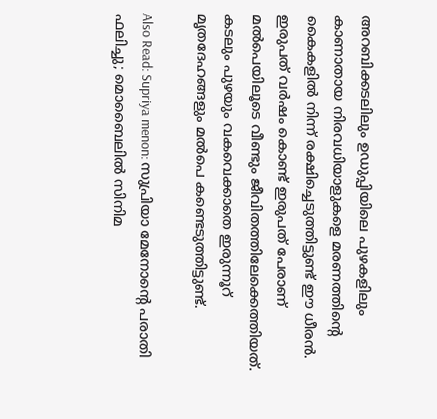അറബിക്കടലിലും ഉഡുപ്പിയിലെ പുഴകളിലും കാണാതായ നിരവധിയാളുകളെ മരണത്തിന്റെ കൈകളില്‍ നിന്ന് രക്ഷിച്ചെടുത്തിട്ടുണ്ട് ഈ ധീരന്‍. ഇരുപത് വര്‍ഷം കൊണ്ട്‌ ഇരുപത് പേരാണ് മല്‍പെയിലൂടെ വീണ്ടും ജീവിതത്തിലേക്കെത്തിയത്. കടലും പുഴയും വകവെക്കാതെ ഇരുന്നൂറ് മൃതദേഹങ്ങളും മല്‍പെ കണ്ടെടുത്തിട്ടുണ്ട്.

Also Read: Supriya menon: സുപ്രിയാ മേനോന്റെ പരാതി ഫലിച്ചു; മൊബൈലിൽ സിനിമ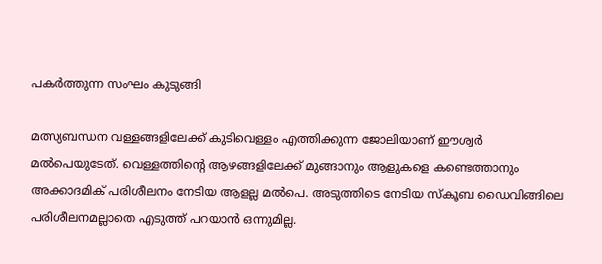പകർത്തുന്ന സംഘം കുടുങ്ങി

മത്സ്യബന്ധന വള്ളങ്ങളിലേക്ക് കുടിവെള്ളം എത്തിക്കുന്ന ജോലിയാണ് ഈശ്വര്‍ മല്‍പെയുടേത്. വെള്ളത്തിന്റെ ആഴങ്ങളിലേക്ക് മുങ്ങാനും ആളുകളെ കണ്ടെത്താനും അക്കാദമിക് പരിശീലനം നേടിയ ആളല്ല മല്‍പെ. അടുത്തിടെ നേടിയ സ്‌കൂബ ഡൈവിങ്ങിലെ പരിശീലനമല്ലാതെ എടുത്ത് പറയാന്‍ ഒന്നുമില്ല.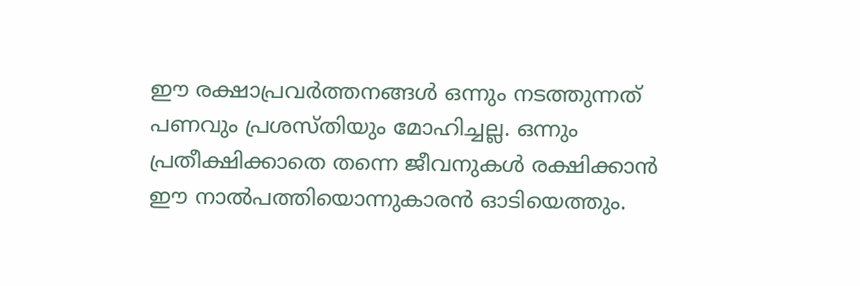ഈ രക്ഷാപ്രവര്‍ത്തനങ്ങള്‍ ഒന്നും നടത്തുന്നത് പണവും പ്രശസ്തിയും മോഹിച്ചല്ല. ഒന്നും പ്രതീക്ഷിക്കാതെ തന്നെ ജീവനുകള്‍ രക്ഷിക്കാന്‍ ഈ നാല്‍പത്തിയൊന്നുകാരന്‍ ഓടിയെത്തും.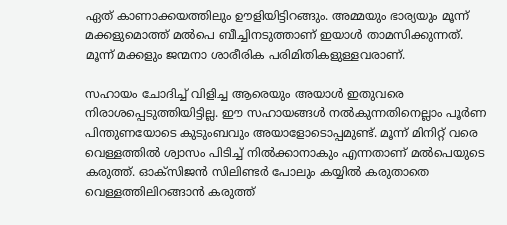ഏത് കാണാക്കയത്തിലും ഊളിയിട്ടിറങ്ങും. അമ്മയും ഭാര്യയും മൂന്ന് മക്കളുമൊത്ത് മല്‍പെ ബീച്ചിനടുത്താണ് ഇയാള്‍ താമസിക്കുന്നത്. മൂന്ന് മക്കളും ജന്മനാ ശാരീരിക പരിമിതികളുള്ളവരാണ്.

സഹായം ചോദിച്ച് വിളിച്ച ആരെയും അയാള്‍ ഇതുവരെ നിരാശപ്പെടുത്തിയിട്ടില്ല. ഈ സഹായങ്ങള്‍ നല്‍കുന്നതിനെല്ലാം പൂര്‍ണ പിന്തുണയോടെ കുടുംബവും അയാളോടൊപ്പമുണ്ട്. മൂന്ന് മിനിറ്റ് വരെ വെള്ളത്തില്‍ ശ്വാസം പിടിച്ച് നില്‍ക്കാനാകും എന്നതാണ് മല്‍പെയുടെ കരുത്ത്. ഓക്‌സിജന്‍ സിലിണ്ടര്‍ പോലും കയ്യില്‍ കരുതാതെ വെള്ളത്തിലിറങ്ങാന്‍ കരുത്ത്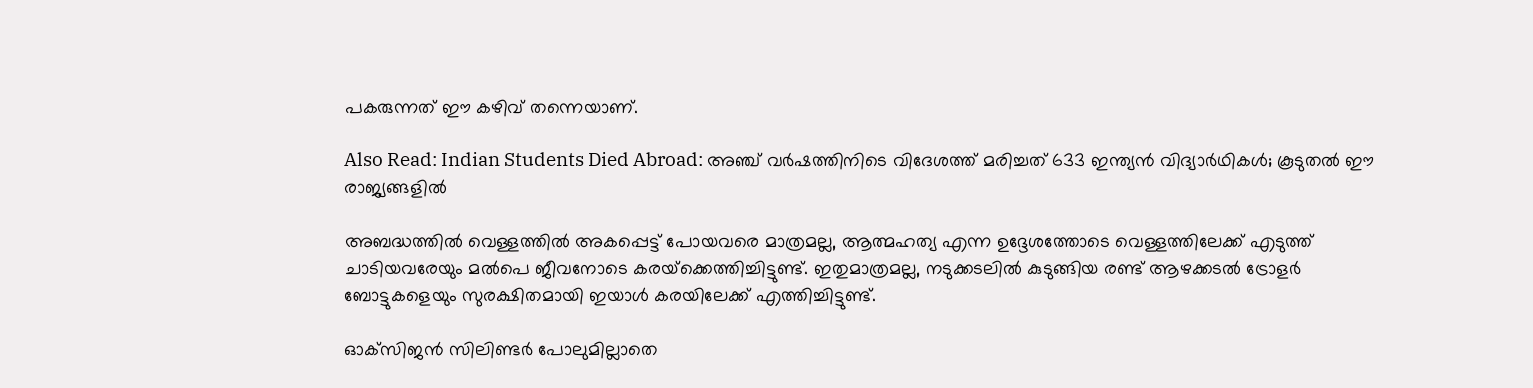പകരുന്നത് ഈ കഴിവ് തന്നെയാണ്.

Also Read: Indian Students Died Abroad: അഞ്ച് വര്‍ഷത്തിനിടെ വിദേശത്ത് മരിച്ചത് 633 ഇന്ത്യന്‍ വിദ്യാര്‍ഥികള്‍; കൂടുതല്‍ ഈ രാജ്യങ്ങളില്‍

അബദ്ധത്തില്‍ വെള്ളത്തില്‍ അകപ്പെട്ട് പോയവരെ മാത്രമല്ല, ആത്മഹത്യ എന്ന ഉദ്ദേശത്തോടെ വെള്ളത്തിലേക്ക് എടുത്ത് ചാടിയവരേയും മല്‍പെ ജീവനോടെ കരയ്‌ക്കെത്തിച്ചിട്ടുണ്ട്. ഇതുമാത്രമല്ല, നടുക്കടലില്‍ കുടുങ്ങിയ രണ്ട് ആഴക്കടല്‍ ട്രോളര്‍ ബോട്ടുകളെയും സുരക്ഷിതമായി ഇയാള്‍ കരയിലേക്ക് എത്തിച്ചിട്ടുണ്ട്.

ഓക്‌സിജന്‍ സിലിണ്ടര്‍ പോലുമില്ലാതെ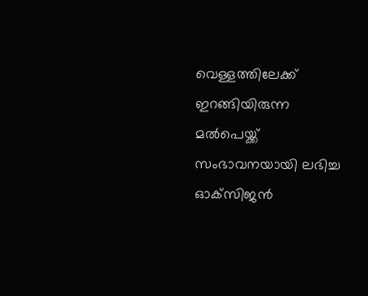വെള്ളത്തിലേക്ക് ഇറങ്ങിയിരുന്ന മല്‍പെയ്ക്ക് സംഭാവനയായി ലഭിച്ച ഓക്‌സിജന്‍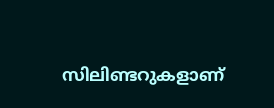സിലിണ്ടറുകളാണ്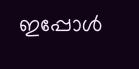ഇപ്പോള്‍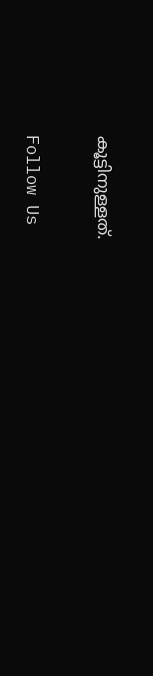കൂട്ടിനുള്ളത്.

Follow Us